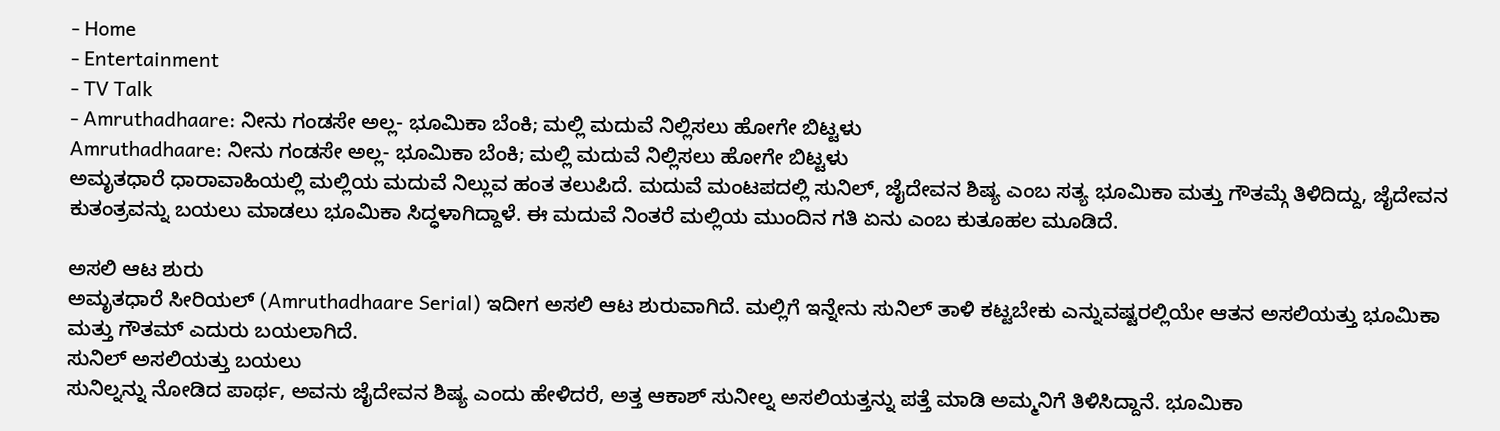- Home
- Entertainment
- TV Talk
- Amruthadhaare: ನೀನು ಗಂಡಸೇ ಅಲ್ಲ- ಭೂಮಿಕಾ ಬೆಂಕಿ; ಮಲ್ಲಿ ಮದುವೆ ನಿಲ್ಲಿಸಲು ಹೋಗೇ ಬಿಟ್ಟಳು
Amruthadhaare: ನೀನು ಗಂಡಸೇ ಅಲ್ಲ- ಭೂಮಿಕಾ ಬೆಂಕಿ; ಮಲ್ಲಿ ಮದುವೆ ನಿಲ್ಲಿಸಲು ಹೋಗೇ ಬಿಟ್ಟಳು
ಅಮೃತಧಾರೆ ಧಾರಾವಾಹಿಯಲ್ಲಿ ಮಲ್ಲಿಯ ಮದುವೆ ನಿಲ್ಲುವ ಹಂತ ತಲುಪಿದೆ. ಮದುವೆ ಮಂಟಪದಲ್ಲಿ ಸುನಿಲ್, ಜೈದೇವನ ಶಿಷ್ಯ ಎಂಬ ಸತ್ಯ ಭೂಮಿಕಾ ಮತ್ತು ಗೌತಮ್ಗೆ ತಿಳಿದಿದ್ದು, ಜೈದೇವನ ಕುತಂತ್ರವನ್ನು ಬಯಲು ಮಾಡಲು ಭೂಮಿಕಾ ಸಿದ್ಧಳಾಗಿದ್ದಾಳೆ. ಈ ಮದುವೆ ನಿಂತರೆ ಮಲ್ಲಿಯ ಮುಂದಿನ ಗತಿ ಏನು ಎಂಬ ಕುತೂಹಲ ಮೂಡಿದೆ.

ಅಸಲಿ ಆಟ ಶುರು
ಅಮೃತಧಾರೆ ಸೀರಿಯಲ್ (Amruthadhaare Serial) ಇದೀಗ ಅಸಲಿ ಆಟ ಶುರುವಾಗಿದೆ. ಮಲ್ಲಿಗೆ ಇನ್ನೇನು ಸುನಿಲ್ ತಾಳಿ ಕಟ್ಟಬೇಕು ಎನ್ನುವಷ್ಟರಲ್ಲಿಯೇ ಆತನ ಅಸಲಿಯತ್ತು ಭೂಮಿಕಾ ಮತ್ತು ಗೌತಮ್ ಎದುರು ಬಯಲಾಗಿದೆ.
ಸುನಿಲ್ ಅಸಲಿಯತ್ತು ಬಯಲು
ಸುನಿಲ್ನನ್ನು ನೋಡಿದ ಪಾರ್ಥ, ಅವನು ಜೈದೇವನ ಶಿಷ್ಯ ಎಂದು ಹೇಳಿದರೆ, ಅತ್ತ ಆಕಾಶ್ ಸುನೀಲ್ನ ಅಸಲಿಯತ್ತನ್ನು ಪತ್ತೆ ಮಾಡಿ ಅಮ್ಮನಿಗೆ ತಿಳಿಸಿದ್ದಾನೆ. ಭೂಮಿಕಾ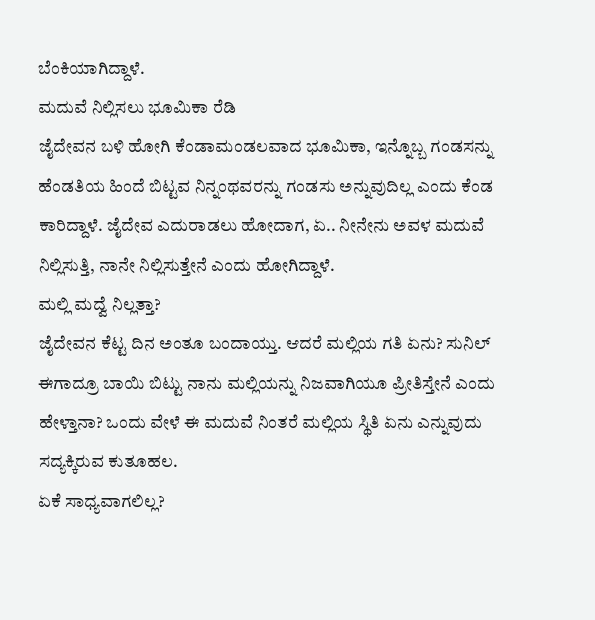ಬೆಂಕಿಯಾಗಿದ್ದಾಳೆ.
ಮದುವೆ ನಿಲ್ಲಿಸಲು ಭೂಮಿಕಾ ರೆಡಿ
ಜೈದೇವನ ಬಳಿ ಹೋಗಿ ಕೆಂಡಾಮಂಡಲವಾದ ಭೂಮಿಕಾ, ಇನ್ನೊಬ್ಬ ಗಂಡಸನ್ನು ಹೆಂಡತಿಯ ಹಿಂದೆ ಬಿಟ್ಟವ ನಿನ್ನಂಥವರನ್ನು ಗಂಡಸು ಅನ್ನುವುದಿಲ್ಲ ಎಂದು ಕೆಂಡ ಕಾರಿದ್ದಾಳೆ. ಜೈದೇವ ಎದುರಾಡಲು ಹೋದಾಗ, ಏ.. ನೀನೇನು ಅವಳ ಮದುವೆ ನಿಲ್ಲಿಸುತ್ತಿ, ನಾನೇ ನಿಲ್ಲಿಸುತ್ತೇನೆ ಎಂದು ಹೋಗಿದ್ದಾಳೆ.
ಮಲ್ಲಿ ಮದ್ವೆ ನಿಲ್ಲತ್ತಾ?
ಜೈದೇವನ ಕೆಟ್ಟ ದಿನ ಅಂತೂ ಬಂದಾಯ್ತು. ಆದರೆ ಮಲ್ಲಿಯ ಗತಿ ಏನು? ಸುನಿಲ್ ಈಗಾದ್ರೂ ಬಾಯಿ ಬಿಟ್ಟು ನಾನು ಮಲ್ಲಿಯನ್ನು ನಿಜವಾಗಿಯೂ ಪ್ರೀತಿಸ್ತೇನೆ ಎಂದು ಹೇಳ್ತಾನಾ? ಒಂದು ವೇಳೆ ಈ ಮದುವೆ ನಿಂತರೆ ಮಲ್ಲಿಯ ಸ್ಥಿತಿ ಏನು ಎನ್ನುವುದು ಸದ್ಯಕ್ಕಿರುವ ಕುತೂಹಲ.
ಏಕೆ ಸಾಧ್ಯವಾಗಲಿಲ್ಲ?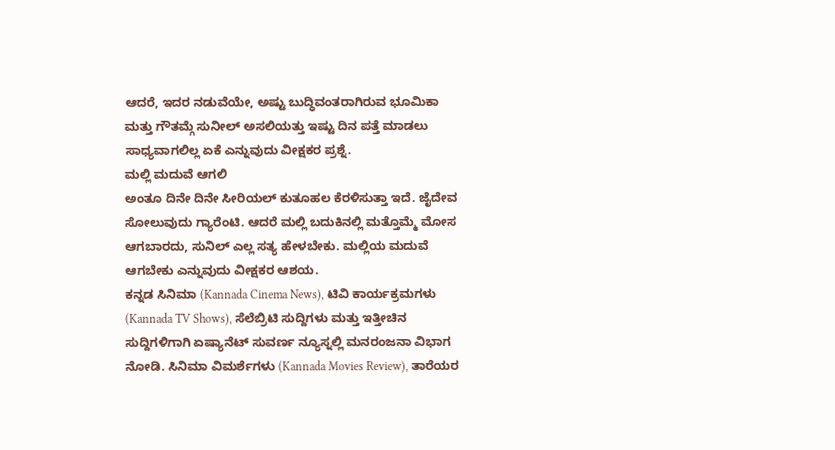ಆದರೆ, ಇದರ ನಡುವೆಯೇ, ಅಷ್ಟು ಬುದ್ಧಿವಂತರಾಗಿರುವ ಭೂಮಿಕಾ ಮತ್ತು ಗೌತಮ್ಗೆ ಸುನೀಲ್ ಅಸಲಿಯತ್ತು ಇಷ್ಟು ದಿನ ಪತ್ತೆ ಮಾಡಲು ಸಾಧ್ಯವಾಗಲಿಲ್ಲ ಏಕೆ ಎನ್ನುವುದು ವೀಕ್ಷಕರ ಪ್ರಶ್ನೆ.
ಮಲ್ಲಿ ಮದುವೆ ಆಗಲಿ
ಅಂತೂ ದಿನೇ ದಿನೇ ಸೀರಿಯಲ್ ಕುತೂಹಲ ಕೆರಳಿಸುತ್ತಾ ಇದೆ. ಜೈದೇವ ಸೋಲುವುದು ಗ್ಯಾರೆಂಟಿ. ಆದರೆ ಮಲ್ಲಿ ಬದುಕಿನಲ್ಲಿ ಮತ್ತೊಮ್ಮೆ ಮೋಸ ಆಗಬಾರದು, ಸುನಿಲ್ ಎಲ್ಲ ಸತ್ಯ ಹೇಳಬೇಕು. ಮಲ್ಲಿಯ ಮದುವೆ ಆಗಬೇಕು ಎನ್ನುವುದು ವೀಕ್ಷಕರ ಆಶಯ.
ಕನ್ನಡ ಸಿನಿಮಾ (Kannada Cinema News), ಟಿವಿ ಕಾರ್ಯಕ್ರಮಗಳು (Kannada TV Shows), ಸೆಲೆಬ್ರಿಟಿ ಸುದ್ದಿಗಳು ಮತ್ತು ಇತ್ತೀಚಿನ ಸುದ್ದಿಗಳಿಗಾಗಿ ಏಷ್ಯಾನೆಟ್ ಸುವರ್ಣ ನ್ಯೂಸ್ನಲ್ಲಿ ಮನರಂಜನಾ ವಿಭಾಗ ನೋಡಿ. ಸಿನಿಮಾ ವಿಮರ್ಶೆಗಳು (Kannada Movies Review), ತಾರೆಯರ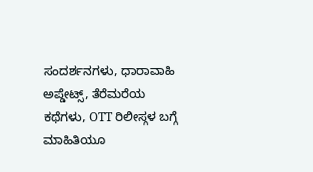ಸಂದರ್ಶನಗಳು, ಧಾರಾವಾಹಿ ಅಪ್ಡೇಟ್ಸ್, ತೆರೆಮರೆಯ ಕಥೆಗಳು, OTT ರಿಲೀಸ್ಗಳ ಬಗ್ಗೆ ಮಾಹಿತಿಯೂ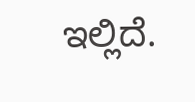ಇಲ್ಲಿದೆ.